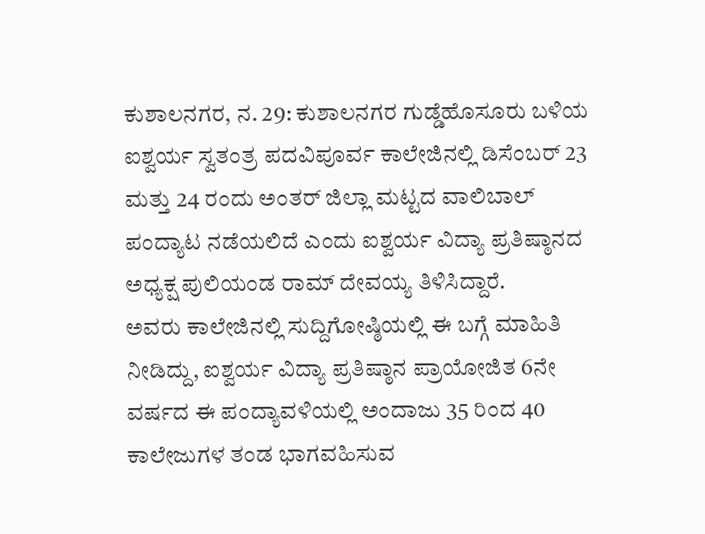ಕುಶಾಲನಗರ, ನ. 29: ಕುಶಾಲನಗರ ಗುಡ್ಡೆಹೊಸೂರು ಬಳಿಯ ಐಶ್ವರ್ಯ ಸ್ವತಂತ್ರ ಪದವಿಪೂರ್ವ ಕಾಲೇಜಿನಲ್ಲಿ ಡಿಸೆಂಬರ್ 23 ಮತ್ತು 24 ರಂದು ಅಂತರ್ ಜಿಲ್ಲಾ ಮಟ್ಟದ ವಾಲಿಬಾಲ್ ಪಂದ್ಯಾಟ ನಡೆಯಲಿದೆ ಎಂದು ಐಶ್ವರ್ಯ ವಿದ್ಯಾ ಪ್ರತಿಷ್ಠಾನದ ಅಧ್ಯಕ್ಷ ಪುಲಿಯಂಡ ರಾಮ್ ದೇವಯ್ಯ ತಿಳಿಸಿದ್ದಾರೆ.
ಅವರು ಕಾಲೇಜಿನಲ್ಲಿ ಸುದ್ದಿಗೋಷ್ಠಿಯಲ್ಲಿ ಈ ಬಗ್ಗೆ ಮಾಹಿತಿ ನೀಡಿದ್ದು, ಐಶ್ವರ್ಯ ವಿದ್ಯಾ ಪ್ರತಿಷ್ಠಾನ ಪ್ರಾಯೋಜಿತ 6ನೇ ವರ್ಷದ ಈ ಪಂದ್ಯಾವಳಿಯಲ್ಲಿ ಅಂದಾಜು 35 ರಿಂದ 40 ಕಾಲೇಜುಗಳ ತಂಡ ಭಾಗವಹಿಸುವ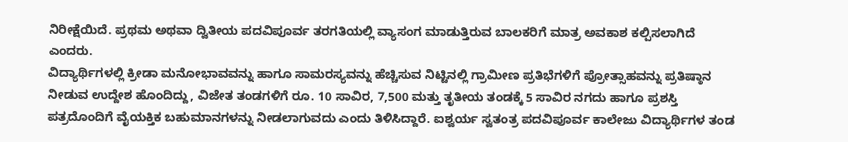ನಿರೀಕ್ಷೆಯಿದೆ. ಪ್ರಥಮ ಅಥವಾ ದ್ವಿತೀಯ ಪದವಿಪೂರ್ವ ತರಗತಿಯಲ್ಲಿ ವ್ಯಾಸಂಗ ಮಾಡುತ್ತಿರುವ ಬಾಲಕರಿಗೆ ಮಾತ್ರ ಅವಕಾಶ ಕಲ್ಪಿಸಲಾಗಿದೆ ಎಂದರು.
ವಿದ್ಯಾರ್ಥಿಗಳಲ್ಲಿ ಕ್ರೀಡಾ ಮನೋಭಾವವನ್ನು ಹಾಗೂ ಸಾಮರಸ್ಯವನ್ನು ಹೆಚ್ಚಿಸುವ ನಿಟ್ಟಿನಲ್ಲಿ ಗ್ರಾಮೀಣ ಪ್ರತಿಭೆಗಳಿಗೆ ಪ್ರೋತ್ಸಾಹವನ್ನು ಪ್ರತಿಷ್ಠಾನ ನೀಡುವ ಉದ್ದೇಶ ಹೊಂದಿದ್ದು, ವಿಜೇತ ತಂಡಗಳಿಗೆ ರೂ. 10 ಸಾವಿರ, 7,500 ಮತ್ತು ತೃತೀಯ ತಂಡಕ್ಕೆ 5 ಸಾವಿರ ನಗದು ಹಾಗೂ ಪ್ರಶಸ್ತಿ ಪತ್ರದೊಂದಿಗೆ ವೈಯಕ್ತಿಕ ಬಹುಮಾನಗಳನ್ನು ನೀಡಲಾಗುವದು ಎಂದು ತಿಳಿಸಿದ್ದಾರೆ. ಐಶ್ವರ್ಯ ಸ್ವತಂತ್ರ ಪದವಿಪೂರ್ವ ಕಾಲೇಜು ವಿದ್ಯಾರ್ಥಿಗಳ ತಂಡ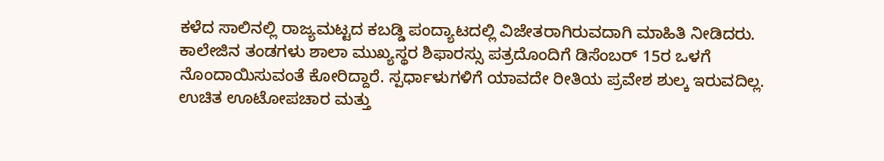ಕಳೆದ ಸಾಲಿನಲ್ಲಿ ರಾಜ್ಯಮಟ್ಟದ ಕಬಡ್ಡಿ ಪಂದ್ಯಾಟದಲ್ಲಿ ವಿಜೇತರಾಗಿರುವದಾಗಿ ಮಾಹಿತಿ ನೀಡಿದರು.
ಕಾಲೇಜಿನ ತಂಡಗಳು ಶಾಲಾ ಮುಖ್ಯಸ್ಥರ ಶಿಫಾರಸ್ಸು ಪತ್ರದೊಂದಿಗೆ ಡಿಸೆಂಬರ್ 15ರ ಒಳಗೆ ನೊಂದಾಯಿಸುವಂತೆ ಕೋರಿದ್ದಾರೆ. ಸ್ಪರ್ಧಾಳುಗಳಿಗೆ ಯಾವದೇ ರೀತಿಯ ಪ್ರವೇಶ ಶುಲ್ಕ ಇರುವದಿಲ್ಲ. ಉಚಿತ ಊಟೋಪಚಾರ ಮತ್ತು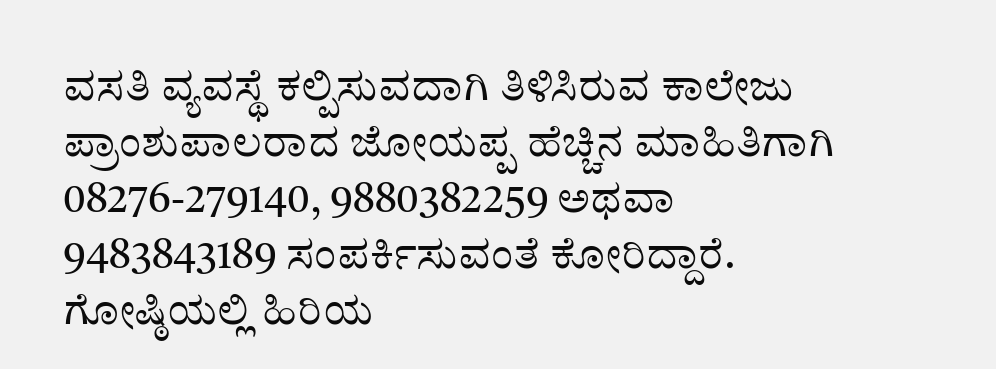ವಸತಿ ವ್ಯವಸ್ಥೆ ಕಲ್ಪಿಸುವದಾಗಿ ತಿಳಿಸಿರುವ ಕಾಲೇಜು ಪ್ರಾಂಶುಪಾಲರಾದ ಜೋಯಪ್ಪ ಹೆಚ್ಚಿನ ಮಾಹಿತಿಗಾಗಿ 08276-279140, 9880382259 ಅಥವಾ 9483843189 ಸಂಪರ್ಕಿಸುವಂತೆ ಕೋರಿದ್ದಾರೆ.
ಗೋಷ್ಠಿಯಲ್ಲಿ ಹಿರಿಯ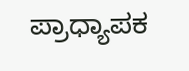ಪ್ರಾಧ್ಯಾಪಕ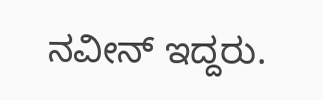ನವೀನ್ ಇದ್ದರು.